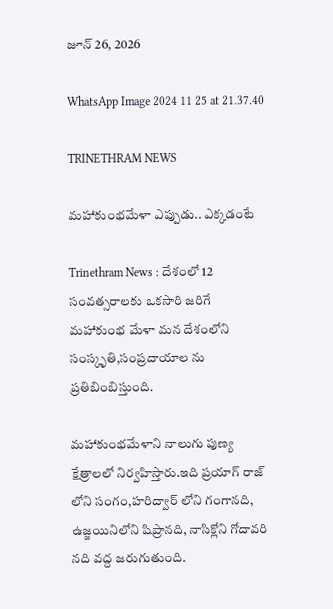జూన్ 26, 2026

WhatsApp Image 2024 11 25 at 21.37.40

TRINETHRAM NEWS

మహాకుంభమేళా ఎప్పుడు.. ఎక్కడంటే

Trinethram News : దేశంలో 12 సంవత్సరాలకు ఒకసారి జరిగే మహాకుంభ మేళా మన దేశంలోని సంస్కృతి,సంప్రదాయాల ను ప్రతిబింబిస్తుంది.

మహాకుంభమేళాని నాలుగు పుణ్య క్షేత్రాలలో నిర్వహిస్తారు.ఇది ప్రయాగ్ రాజ్ లోని సంగం,హరిద్వార్ లోని గంగానది, ఉజ్జయినిలోని షిప్రానది, నాసిక్లోని గోదావరి నది వద్ద జరుగుతుంది.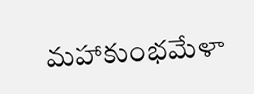మహాకుంభమేళా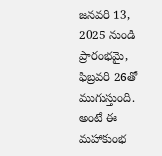జనవరి 13, 2025 నుండి ప్రారంభమై, ఫిబ్రవరి 26తో ముగుస్తుంది. అంటే ఈ మహాకుంభ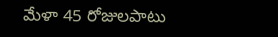మేళా 45 రోజులపాటు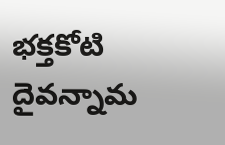భక్తకోటి దైవన్నామ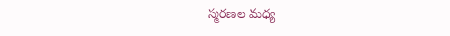స్మరణల మధ్య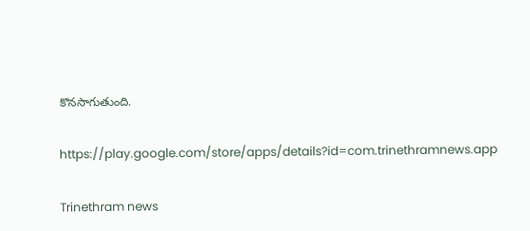కొనసాగుతుంది.

https://play.google.com/store/apps/details?id=com.trinethramnews.app

Trinethram news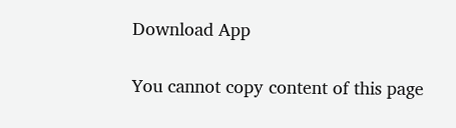Download App

You cannot copy content of this page